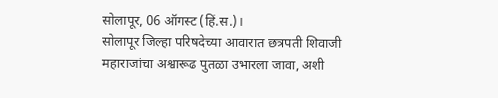सोलापूर, 06 ऑगस्ट (हिं.स.)।
सोलापूर जिल्हा परिषदेच्या आवारात छत्रपती शिवाजी महाराजांचा अश्वारूढ पुतळा उभारला जावा, अशी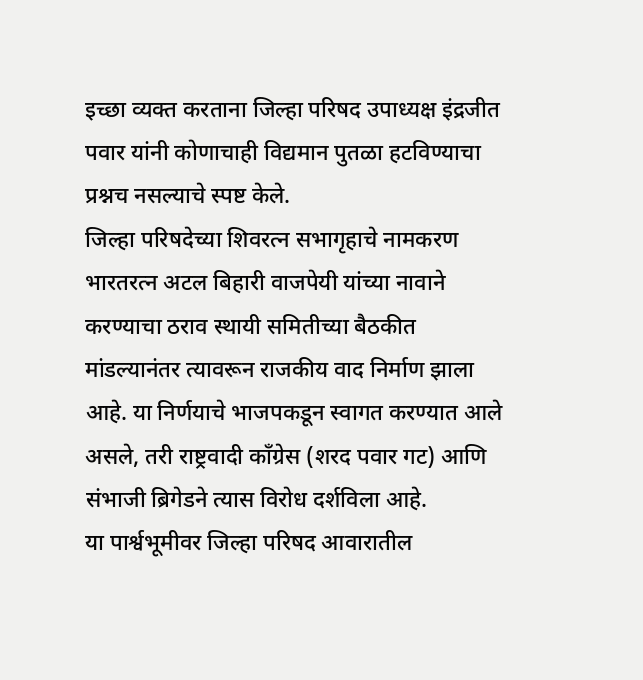इच्छा व्यक्त करताना जिल्हा परिषद उपाध्यक्ष इंद्रजीत पवार यांनी कोणाचाही विद्यमान पुतळा हटविण्याचा प्रश्नच नसल्याचे स्पष्ट केले.
जिल्हा परिषदेच्या शिवरत्न सभागृहाचे नामकरण भारतरत्न अटल बिहारी वाजपेयी यांच्या नावाने करण्याचा ठराव स्थायी समितीच्या बैठकीत मांडल्यानंतर त्यावरून राजकीय वाद निर्माण झाला आहे. या निर्णयाचे भाजपकडून स्वागत करण्यात आले असले, तरी राष्ट्रवादी काँग्रेस (शरद पवार गट) आणि संभाजी ब्रिगेडने त्यास विरोध दर्शविला आहे.
या पार्श्वभूमीवर जिल्हा परिषद आवारातील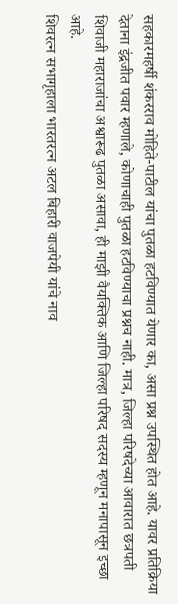सहकारमहर्षी शंकरराव मोहिते-पाटील यांचा पुतळा हटविण्यात येणार का, असा प्रश्न उपस्थित होत आहे. यावर प्रतिक्रिया देताना इंद्रजीत पवार म्हणाले, कोणाचाही पुतळा हटविण्याचा प्रश्नच नाही. मात्र, जिल्हा परिषदेच्या आवारात छत्रपती शिवाजी महाराजांचा अश्वारूढ पुतळा असावा, ही माझी वैयक्तिक आणि जिल्हा परिषद सदस्य म्हणून मनापासून इच्छा आहे.
शिवरत्न सभागृहाला भारतरत्न अटल बिहारी वाजपेयी यांचे नाव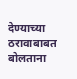देण्याच्या ठरावाबाबत बोलताना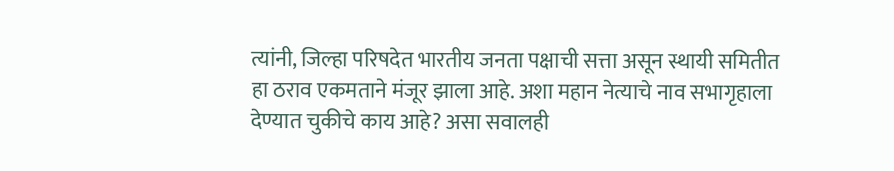त्यांनी, जिल्हा परिषदेत भारतीय जनता पक्षाची सत्ता असून स्थायी समितीत हा ठराव एकमताने मंजूर झाला आहे. अशा महान नेत्याचे नाव सभागृहाला देण्यात चुकीचे काय आहे? असा सवालही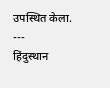उपस्थित केला.
---
हिंदुस्थान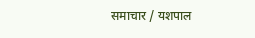समाचार / यशपाल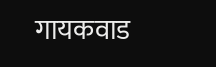गायकवाड